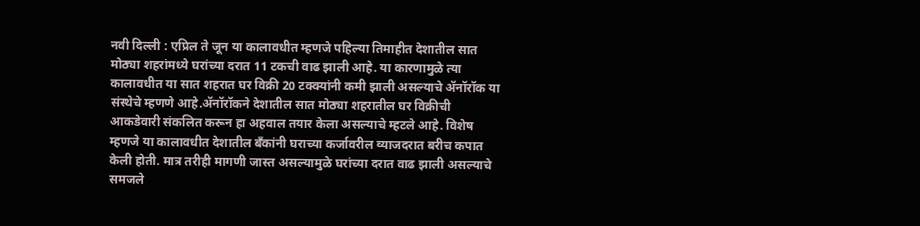नवी दिल्ली : एप्रिल ते जून या कालावधीत म्हणजे पहिल्या तिमाहीत देशातील सात मोठ्या शहरांमध्ये घरांच्या दरात 11 टकची वाढ झाली आहे. या कारणामुळे त्या कालावधीत या सात शहरात घर विक्री 20 टक्क्यांनी कमी झाली असल्याचे ॲनॉरॉक या संस्थेचे म्हणणे आहे.ॲनॉरॉकने देशातील सात मोठ्या शहरातील घर विक्रीची आकडेवारी संकलित करून हा अहवाल तयार केला असल्याचे म्हटले आहे. विशेष म्हणजे या कालावधीत देशातील बँकांनी घराच्या कर्जावरील व्याजदरात बरीच कपात केली होती. मात्र तरीही मागणी जास्त असल्यामुळे घरांच्या दरात वाढ झाली असल्याचे समजले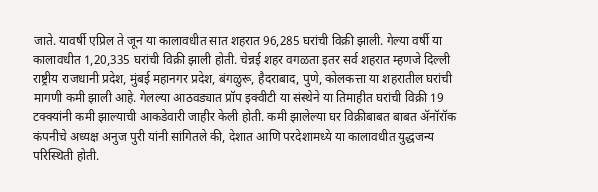जाते. यावर्षी एप्रिल ते जून या कालावधीत सात शहरात 96,285 घरांची विक्री झाली. गेल्या वर्षी या कालावधीत 1,20,335 घरांची विक्री झाली होती. चेन्नई शहर वगळता इतर सर्व शहरात म्हणजे दिल्ली राष्ट्रीय राजधानी प्रदेश, मुंबई महानगर प्रदेश, बंगळुरू, हैदराबाद, पुणे, कोलकत्ता या शहरातील घरांची मागणी कमी झाली आहे. गेलल्या आठवड्यात प्रॉप इक्वीटी या संस्थेने या तिमाहीत घरांची विक्री 19 टक्क्यांनी कमी झाल्याची आकडेवारी जाहीर केली होती. कमी झालेल्या घर विक्रीबाबत बाबत ॲनॉरॉक कंपनीचे अध्यक्ष अनुज पुरी यांनी सांगितले की, देशात आणि परदेशामध्ये या कालावधीत युद्धजन्य परिस्थिती होती.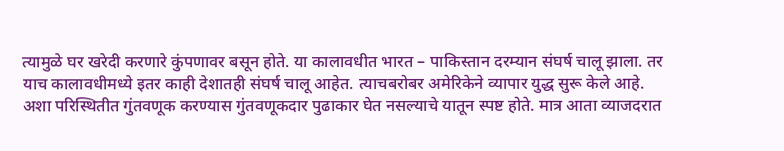त्यामुळे घर खरेदी करणारे कुंपणावर बसून होते. या कालावधीत भारत – पाकिस्तान दरम्यान संघर्ष चालू झाला. तर याच कालावधीमध्ये इतर काही देशातही संघर्ष चालू आहेत. त्याचबरोबर अमेरिकेने व्यापार युद्ध सुरू केले आहे. अशा परिस्थितीत गुंतवणूक करण्यास गुंतवणूकदार पुढाकार घेत नसल्याचे यातून स्पष्ट होते. मात्र आता व्याजदरात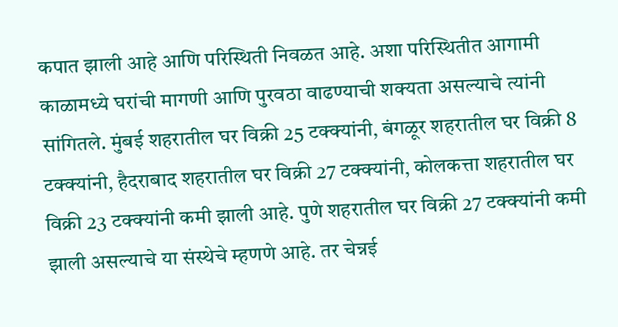कपात झाली आहे आणि परिस्थिती निवळत आहे. अशा परिस्थितीत आगामी काळामध्ये घरांची मागणी आणि पुरवठा वाढण्याची शक्यता असल्याचे त्यांनी सांगितले. मुंबई शहरातील घर विक्री 25 टक्क्यांनी, बंगळूर शहरातील घर विक्री 8 टक्क्यांनी, हैदराबाद शहरातील घर विक्री 27 टक्क्यांनी, कोलकत्ता शहरातील घर विक्री 23 टक्क्यांनी कमी झाली आहे. पुणे शहरातील घर विक्री 27 टक्क्यांनी कमी झाली असल्याचे या संस्थेचे म्हणणे आहे. तर चेन्नई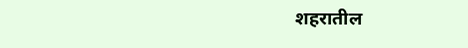शहरातील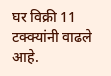घर विक्री 11 टक्क्यांनी वाढले आहे.